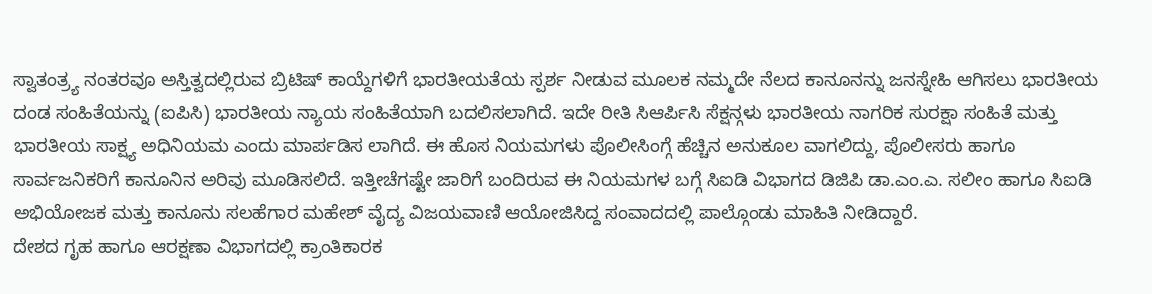ಸ್ವಾತಂತ್ರ್ಯ ನಂತರವೂ ಅಸ್ತಿತ್ವದಲ್ಲಿರುವ ಬ್ರಿಟಿಷ್ ಕಾಯ್ದೆಗಳಿಗೆ ಭಾರತೀಯತೆಯ ಸ್ಪರ್ಶ ನೀಡುವ ಮೂಲಕ ನಮ್ಮದೇ ನೆಲದ ಕಾನೂನನ್ನು ಜನಸ್ನೇಹಿ ಆಗಿಸಲು ಭಾರತೀಯ ದಂಡ ಸಂಹಿತೆಯನ್ನು (ಐಪಿಸಿ) ಭಾರತೀಯ ನ್ಯಾಯ ಸಂಹಿತೆಯಾಗಿ ಬದಲಿಸಲಾಗಿದೆ. ಇದೇ ರೀತಿ ಸಿಆರ್ಪಿಸಿ ಸೆಕ್ಷನ್ಗಳು ಭಾರತೀಯ ನಾಗರಿಕ ಸುರಕ್ಷಾ ಸಂಹಿತೆ ಮತ್ತು ಭಾರತೀಯ ಸಾಕ್ಷ್ಯ ಅಧಿನಿಯಮ ಎಂದು ಮಾರ್ಪಡಿಸ ಲಾಗಿದೆ. ಈ ಹೊಸ ನಿಯಮಗಳು ಪೊಲೀಸಿಂಗ್ಗೆ ಹೆಚ್ಚಿನ ಅನುಕೂಲ ವಾಗಲಿದ್ದು, ಪೊಲೀಸರು ಹಾಗೂ ಸಾರ್ವಜನಿಕರಿಗೆ ಕಾನೂನಿನ ಅರಿವು ಮೂಡಿಸಲಿದೆ. ಇತ್ತೀಚೆಗಷ್ಟೇ ಜಾರಿಗೆ ಬಂದಿರುವ ಈ ನಿಯಮಗಳ ಬಗ್ಗೆ ಸಿಐಡಿ ವಿಭಾಗದ ಡಿಜಿಪಿ ಡಾ.ಎಂ.ಎ. ಸಲೀಂ ಹಾಗೂ ಸಿಐಡಿ ಅಭಿಯೋಜಕ ಮತ್ತು ಕಾನೂನು ಸಲಹೆಗಾರ ಮಹೇಶ್ ವೈದ್ಯ ವಿಜಯವಾಣಿ ಆಯೋಜಿಸಿದ್ದ ಸಂವಾದದಲ್ಲಿ ಪಾಲ್ಗೊಂಡು ಮಾಹಿತಿ ನೀಡಿದ್ದಾರೆ.
ದೇಶದ ಗೃಹ ಹಾಗೂ ಆರಕ್ಷಣಾ ವಿಭಾಗದಲ್ಲಿ ಕ್ರಾಂತಿಕಾರಕ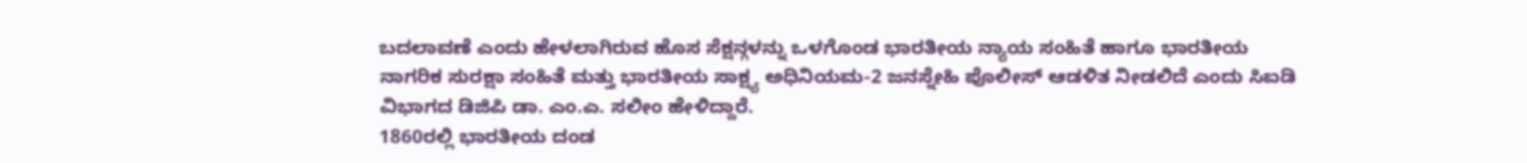ಬದಲಾವಣೆ ಎಂದು ಹೇಳಲಾಗಿರುವ ಹೊಸ ಸೆಕ್ಷನ್ಗಳನ್ನು ಒಳಗೊಂಡ ಭಾರತೀಯ ನ್ಯಾಯ ಸಂಹಿತೆ ಹಾಗೂ ಭಾರತೀಯ ನಾಗರಿಕ ಸುರಕ್ಷಾ ಸಂಹಿತೆ ಮತ್ತು ಭಾರತೀಯ ಸಾಕ್ಷ್ಯ ಅಧಿನಿಯಮ-2 ಜನಸ್ನೇಹಿ ಪೊಲೀಸ್ ಆಡಳಿತ ನೀಡಲಿದೆ ಎಂದು ಸಿಐಡಿ ವಿಭಾಗದ ಡಿಜಿಪಿ ಡಾ. ಎಂ.ಎ. ಸಲೀಂ ಹೇಳಿದ್ದಾರೆ.
1860ರಲ್ಲಿ ಭಾರತೀಯ ದಂಡ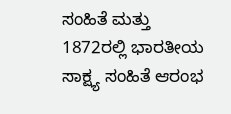ಸಂಹಿತೆ ಮತ್ತು 1872ರಲ್ಲಿ ಭಾರತೀಯ ಸಾಕ್ಷ್ಯ ಸಂಹಿತೆ ಆರಂಭ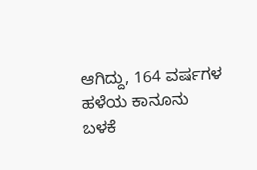ಆಗಿದ್ದು, 164 ವರ್ಷಗಳ ಹಳೆಯ ಕಾನೂನು ಬಳಕೆ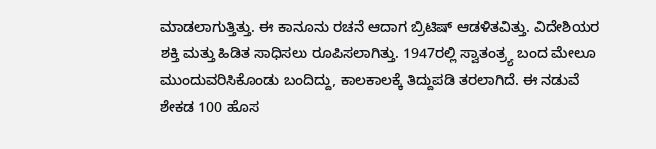ಮಾಡಲಾಗುತ್ತಿತ್ತು. ಈ ಕಾನೂನು ರಚನೆ ಆದಾಗ ಬ್ರಿಟಿಷ್ ಆಡಳಿತವಿತ್ತು. ವಿದೇಶಿಯರ ಶಕ್ತಿ ಮತ್ತು ಹಿಡಿತ ಸಾಧಿಸಲು ರೂಪಿಸಲಾಗಿತ್ತು. 1947ರಲ್ಲಿ ಸ್ವಾತಂತ್ರ್ಯ ಬಂದ ಮೇಲೂ ಮುಂದುವರಿಸಿಕೊಂಡು ಬಂದಿದ್ದು, ಕಾಲಕಾಲಕ್ಕೆ ತಿದ್ದುಪಡಿ ತರಲಾಗಿದೆ. ಈ ನಡುವೆ ಶೇಕಡ 100 ಹೊಸ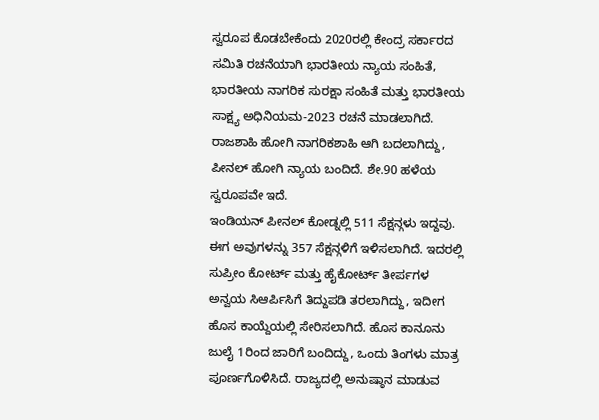ಸ್ವರೂಪ ಕೊಡಬೇಕೆಂದು 2020ರಲ್ಲಿ ಕೇಂದ್ರ ಸರ್ಕಾರದ ಸಮಿತಿ ರಚನೆಯಾಗಿ ಭಾರತೀಯ ನ್ಯಾಯ ಸಂಹಿತೆ, ಭಾರತೀಯ ನಾಗರಿಕ ಸುರಕ್ಷಾ ಸಂಹಿತೆ ಮತ್ತು ಭಾರತೀಯ ಸಾಕ್ಷ್ಯ ಅಧಿನಿಯಮ-2023 ರಚನೆ ಮಾಡಲಾಗಿದೆ. ರಾಜಶಾಹಿ ಹೋಗಿ ನಾಗರಿಕಶಾಹಿ ಆಗಿ ಬದಲಾಗಿದ್ದು, ಪೀನಲ್ ಹೋಗಿ ನ್ಯಾಯ ಬಂದಿದೆ. ಶೇ.90 ಹಳೆಯ ಸ್ವರೂಪವೇ ಇದೆ.
ಇಂಡಿಯನ್ ಪೀನಲ್ ಕೋಡ್ನಲ್ಲಿ 511 ಸೆಕ್ಷನ್ಗಳು ಇದ್ದವು. ಈಗ ಅವುಗಳನ್ನು 357 ಸೆಕ್ಷನ್ಗಳಿಗೆ ಇಳಿಸಲಾಗಿದೆ. ಇದರಲ್ಲಿ ಸುಪ್ರೀಂ ಕೋರ್ಟ್ ಮತ್ತು ಹೈಕೋರ್ಟ್ ತೀರ್ಪಗಳ ಅನ್ವಯ ಸಿಆರ್ಪಿಸಿಗೆ ತಿದ್ದುಪಡಿ ತರಲಾಗಿದ್ದು, ಇದೀಗ ಹೊಸ ಕಾಯ್ದೆಯಲ್ಲಿ ಸೇರಿಸಲಾಗಿದೆ. ಹೊಸ ಕಾನೂನು ಜುಲೈ 1ರಿಂದ ಜಾರಿಗೆ ಬಂದಿದ್ದು, ಒಂದು ತಿಂಗಳು ಮಾತ್ರ ಪೂರ್ಣಗೊಳಿಸಿದೆ. ರಾಜ್ಯದಲ್ಲಿ ಅನುಷ್ಠಾನ ಮಾಡುವ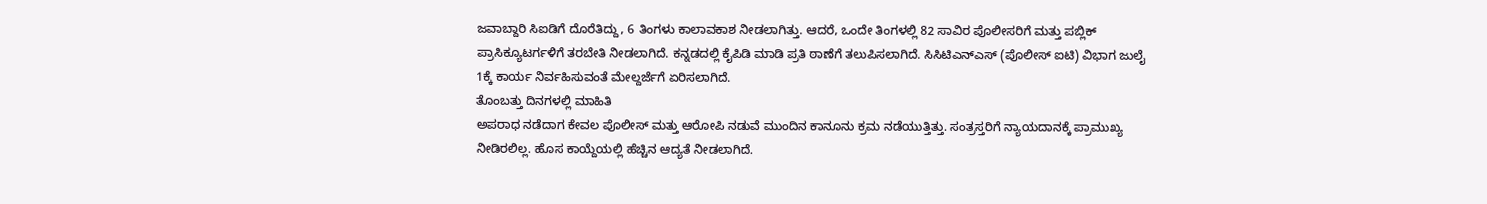ಜವಾಬ್ದಾರಿ ಸಿಐಡಿಗೆ ದೊರೆತಿದ್ದು, 6 ತಿಂಗಳು ಕಾಲಾವಕಾಶ ನೀಡಲಾಗಿತ್ತು. ಆದರೆ, ಒಂದೇ ತಿಂಗಳಲ್ಲಿ 82 ಸಾವಿರ ಪೊಲೀಸರಿಗೆ ಮತ್ತು ಪಬ್ಲಿಕ್ ಪ್ರಾಸಿಕ್ಯೂಟರ್ಗಳಿಗೆ ತರಬೇತಿ ನೀಡಲಾಗಿದೆ. ಕನ್ನಡದಲ್ಲಿ ಕೈಪಿಡಿ ಮಾಡಿ ಪ್ರತಿ ಠಾಣೆಗೆ ತಲುಪಿಸಲಾಗಿದೆ. ಸಿಸಿಟಿಎನ್ಎಸ್ (ಪೊಲೀಸ್ ಐಟಿ) ವಿಭಾಗ ಜುಲೈ 1ಕ್ಕೆ ಕಾರ್ಯ ನಿರ್ವಹಿಸುವಂತೆ ಮೇಲ್ದರ್ಜೆಗೆ ಏರಿಸಲಾಗಿದೆ.
ತೊಂಬತ್ತು ದಿನಗಳಲ್ಲಿ ಮಾಹಿತಿ
ಅಪರಾಧ ನಡೆದಾಗ ಕೇವಲ ಪೊಲೀಸ್ ಮತ್ತು ಆರೋಪಿ ನಡುವೆ ಮುಂದಿನ ಕಾನೂನು ಕ್ರಮ ನಡೆಯುತ್ತಿತ್ತು. ಸಂತ್ರಸ್ತರಿಗೆ ನ್ಯಾಯದಾನಕ್ಕೆ ಪ್ರಾಮುಖ್ಯ ನೀಡಿರಲಿಲ್ಲ. ಹೊಸ ಕಾಯ್ದೆಯಲ್ಲಿ ಹೆಚ್ಚಿನ ಆದ್ಯತೆ ನೀಡಲಾಗಿದೆ.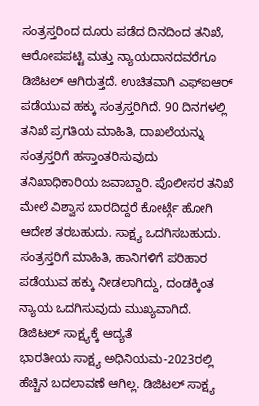ಸಂತ್ರಸ್ತರಿಂದ ದೂರು ಪಡೆದ ದಿನದಿಂದ ತನಿಖೆ, ಆರೋಪಪಟ್ಟಿ ಮತ್ತು ನ್ಯಾಯದಾನದವರೆಗೂ ಡಿಜಿಟಲ್ ಆಗಿರುತ್ತದೆ. ಉಚಿತವಾಗಿ ಎಫ್ಐಆರ್ ಪಡೆಯುವ ಹಕ್ಕು ಸಂತ್ರಸ್ತರಿಗಿದೆ. 90 ದಿನಗಳಲ್ಲಿ ತನಿಖೆ ಪ್ರಗತಿಯ ಮಾಹಿತಿ, ದಾಖಲೆಯನ್ನು ಸಂತ್ರಸ್ತರಿಗೆ ಹಸ್ತಾಂತರಿಸುವುದು ತನಿಖಾಧಿಕಾರಿಯ ಜವಾಬ್ದಾರಿ. ಪೊಲೀಸರ ತನಿಖೆ ಮೇಲೆ ವಿಶ್ವಾಸ ಬಾರದಿದ್ದರೆ ಕೋರ್ಟ್ಗೆ ಹೋಗಿ ಆದೇಶ ತರಬಹುದು. ಸಾಕ್ಷ್ಯ ಒದಗಿಸಬಹುದು. ಸಂತ್ರಸ್ತರಿಗೆ ಮಾಹಿತಿ, ಹಾನಿಗಳಿಗೆ ಪರಿಹಾರ ಪಡೆಯುವ ಹಕ್ಕು ನೀಡಲಾಗಿದ್ದು, ದಂಡಕ್ಕಿಂತ ನ್ಯಾಯ ಒದಗಿಸುವುದು ಮುಖ್ಯವಾಗಿದೆ.
ಡಿಜಿಟಲ್ ಸಾಕ್ಷ್ಯಕ್ಕೆ ಆದ್ಯತೆ
ಭಾರತೀಯ ಸಾಕ್ಷ್ಯ ಅಧಿನಿಯಮ-2023ರಲ್ಲಿ ಹೆಚ್ಚಿನ ಬದಲಾವಣೆ ಆಗಿಲ್ಲ. ಡಿಜಿಟಲ್ ಸಾಕ್ಷ್ಯ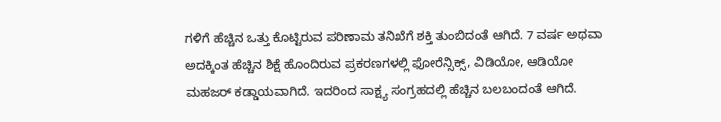ಗಳಿಗೆ ಹೆಚ್ಚಿನ ಒತ್ತು ಕೊಟ್ಟಿರುವ ಪರಿಣಾಮ ತನಿಖೆಗೆ ಶಕ್ತಿ ತುಂಬಿದಂತೆ ಆಗಿದೆ. 7 ವರ್ಷ ಅಥವಾ ಅದಕ್ಕಿಂತ ಹೆಚ್ಚಿನ ಶಿಕ್ಷೆ ಹೊಂದಿರುವ ಪ್ರಕರಣಗಳಲ್ಲಿ ಫೋರೆನ್ಸಿಕ್ಸ್, ವಿಡಿಯೋ, ಆಡಿಯೋ ಮಹಜರ್ ಕಡ್ಡಾಯವಾಗಿದೆ. ಇದರಿಂದ ಸಾಕ್ಷ್ಯ ಸಂಗ್ರಹದಲ್ಲಿ ಹೆಚ್ಚಿನ ಬಲಬಂದಂತೆ ಆಗಿದೆ.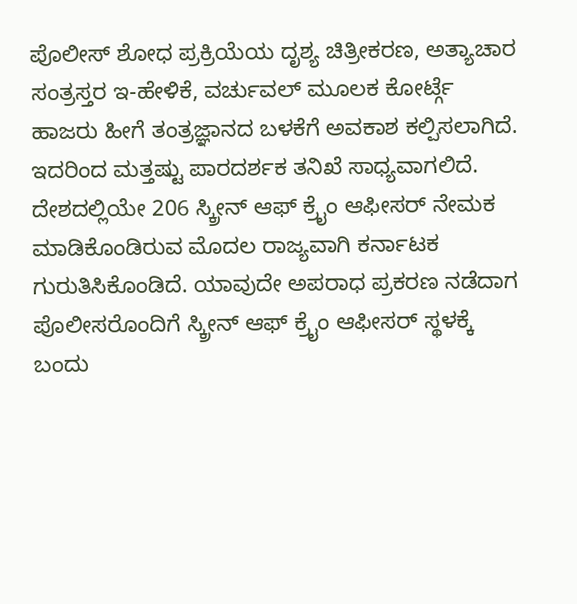ಪೊಲೀಸ್ ಶೋಧ ಪ್ರಕ್ರಿಯೆಯ ದೃಶ್ಯ ಚಿತ್ರೀಕರಣ, ಅತ್ಯಾಚಾರ ಸಂತ್ರಸ್ತರ ಇ-ಹೇಳಿಕೆ, ವರ್ಚುವಲ್ ಮೂಲಕ ಕೋರ್ಟ್ಗೆ ಹಾಜರು ಹೀಗೆ ತಂತ್ರಜ್ಞಾನದ ಬಳಕೆಗೆ ಅವಕಾಶ ಕಲ್ಪಿಸಲಾಗಿದೆ. ಇದರಿಂದ ಮತ್ತಷ್ಟು ಪಾರದರ್ಶಕ ತನಿಖೆ ಸಾಧ್ಯವಾಗಲಿದೆ. ದೇಶದಲ್ಲಿಯೇ 206 ಸ್ಕ್ರೀನ್ ಆಫ್ ಕ್ರೖೆಂ ಆಫೀಸರ್ ನೇಮಕ ಮಾಡಿಕೊಂಡಿರುವ ಮೊದಲ ರಾಜ್ಯವಾಗಿ ಕರ್ನಾಟಕ ಗುರುತಿಸಿಕೊಂಡಿದೆ. ಯಾವುದೇ ಅಪರಾಧ ಪ್ರಕರಣ ನಡೆದಾಗ ಪೊಲೀಸರೊಂದಿಗೆ ಸ್ಕ್ರೀನ್ ಆಫ್ ಕ್ರೖೆಂ ಆಫೀಸರ್ ಸ್ಥಳಕ್ಕೆ ಬಂದು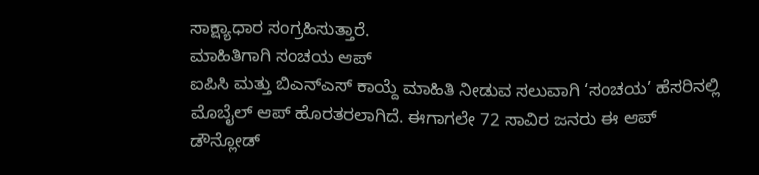ಸಾಕ್ಷ್ಯಾಧಾರ ಸಂಗ್ರಹಿಸುತ್ತಾರೆ.
ಮಾಹಿತಿಗಾಗಿ ಸಂಚಯ ಆಪ್
ಐಪಿಸಿ ಮತ್ತು ಬಿಎನ್ಎಸ್ ಕಾಯ್ದೆ ಮಾಹಿತಿ ನೀಡುವ ಸಲುವಾಗಿ ‘ಸಂಚಯ’ ಹೆಸರಿನಲ್ಲಿ ಮೊಬೈಲ್ ಆಪ್ ಹೊರತರಲಾಗಿದೆ. ಈಗಾಗಲೇ 72 ಸಾವಿರ ಜನರು ಈ ಆಪ್ ಡೌನ್ಲೋಡ್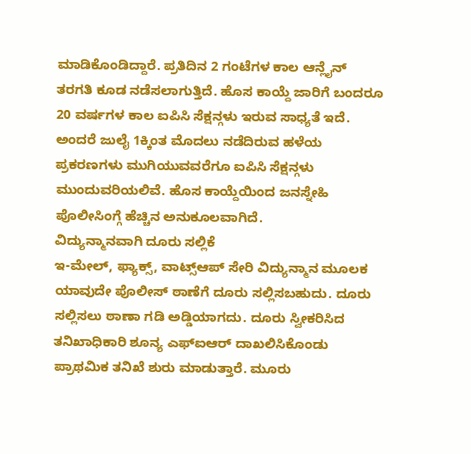ಮಾಡಿಕೊಂಡಿದ್ದಾರೆ. ಪ್ರತಿದಿನ 2 ಗಂಟೆಗಳ ಕಾಲ ಆನ್ಲೈನ್ ತರಗತಿ ಕೂಡ ನಡೆಸಲಾಗುತ್ತಿದೆ. ಹೊಸ ಕಾಯ್ದೆ ಜಾರಿಗೆ ಬಂದರೂ 20 ವರ್ಷಗಳ ಕಾಲ ಐಪಿಸಿ ಸೆಕ್ಷನ್ಗಳು ಇರುವ ಸಾಧ್ಯತೆ ಇದೆ. ಅಂದರೆ ಜುಲೈ 1ಕ್ಕಿಂತ ಮೊದಲು ನಡೆದಿರುವ ಹಳೆಯ ಪ್ರಕರಣಗಳು ಮುಗಿಯುವವರೆಗೂ ಐಪಿಸಿ ಸೆಕ್ಷನ್ಗಳು ಮುಂದುವರಿಯಲಿವೆ. ಹೊಸ ಕಾಯ್ದೆಯಿಂದ ಜನಸ್ನೇಹಿ ಪೊಲೀಸಿಂಗ್ಗೆ ಹೆಚ್ಚಿನ ಅನುಕೂಲವಾಗಿದೆ.
ವಿದ್ಯುನ್ಮಾನವಾಗಿ ದೂರು ಸಲ್ಲಿಕೆ
ಇ-ಮೇಲ್, ಫ್ಯಾಕ್ಸ್, ವಾಟ್ಸ್ಆಪ್ ಸೇರಿ ವಿದ್ಯುನ್ಮಾನ ಮೂಲಕ ಯಾವುದೇ ಪೊಲೀಸ್ ಠಾಣೆಗೆ ದೂರು ಸಲ್ಲಿಸಬಹುದು. ದೂರು ಸಲ್ಲಿಸಲು ಠಾಣಾ ಗಡಿ ಅಡ್ಡಿಯಾಗದು. ದೂರು ಸ್ವೀಕರಿಸಿದ ತನಿಖಾಧಿಕಾರಿ ಶೂನ್ಯ ಎಫ್ಐಆರ್ ದಾಖಲಿಸಿಕೊಂಡು ಪ್ರಾಥಮಿಕ ತನಿಖೆ ಶುರು ಮಾಡುತ್ತಾರೆ. ಮೂರು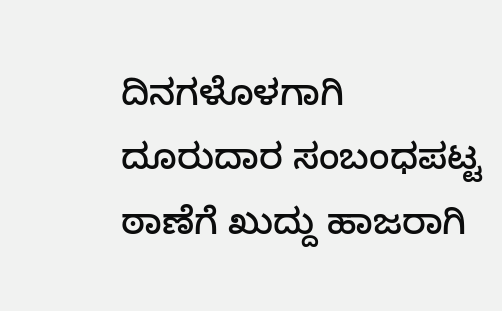ದಿನಗಳೊಳಗಾಗಿ ದೂರುದಾರ ಸಂಬಂಧಪಟ್ಟ ಠಾಣೆಗೆ ಖುದ್ದು ಹಾಜರಾಗಿ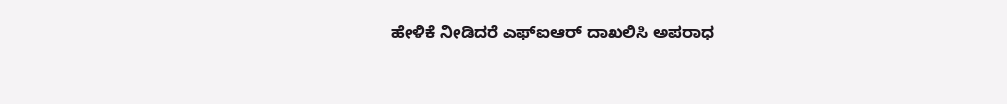ಹೇಳಿಕೆ ನೀಡಿದರೆ ಎಫ್ಐಆರ್ ದಾಖಲಿಸಿ ಅಪರಾಧ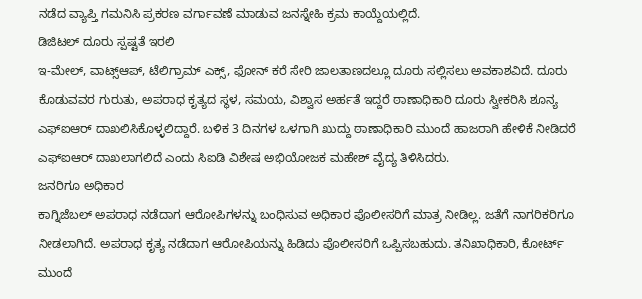ನಡೆದ ವ್ಯಾಪ್ತಿ ಗಮನಿಸಿ ಪ್ರಕರಣ ವರ್ಗಾವಣೆ ಮಾಡುವ ಜನಸ್ನೇಹಿ ಕ್ರಮ ಕಾಯ್ದೆಯಲ್ಲಿದೆ.
ಡಿಜಿಟಲ್ ದೂರು ಸ್ಪಷ್ಟತೆ ಇರಲಿ
ಇ-ಮೇಲ್, ವಾಟ್ಸ್ಆಪ್, ಟೆಲಿಗ್ರಾಮ್ ಎಕ್ಸ್, ಫೋನ್ ಕರೆ ಸೇರಿ ಜಾಲತಾಣದಲ್ಲೂ ದೂರು ಸಲ್ಲಿಸಲು ಅವಕಾಶವಿದೆ. ದೂರು ಕೊಡುವವರ ಗುರುತು, ಅಪರಾಧ ಕೃತ್ಯದ ಸ್ಥಳ, ಸಮಯ, ವಿಶ್ವಾಸ ಅರ್ಹತೆ ಇದ್ದರೆ ಠಾಣಾಧಿಕಾರಿ ದೂರು ಸ್ವೀಕರಿಸಿ ಶೂನ್ಯ ಎಫ್ಐಆರ್ ದಾಖಲಿಸಿಕೊಳ್ಳಲಿದ್ದಾರೆ. ಬಳಿಕ 3 ದಿನಗಳ ಒಳಗಾಗಿ ಖುದ್ದು ಠಾಣಾಧಿಕಾರಿ ಮುಂದೆ ಹಾಜರಾಗಿ ಹೇಳಿಕೆ ನೀಡಿದರೆ ಎಫ್ಐಆರ್ ದಾಖಲಾಗಲಿದೆ ಎಂದು ಸಿಐಡಿ ವಿಶೇಷ ಅಭಿಯೋಜಕ ಮಹೇಶ್ ವೈದ್ಯ ತಿಳಿಸಿದರು.
ಜನರಿಗೂ ಅಧಿಕಾರ
ಕಾಗ್ನಿಜೆಬಲ್ ಅಪರಾಧ ನಡೆದಾಗ ಆರೋಪಿಗಳನ್ನು ಬಂಧಿಸುವ ಅಧಿಕಾರ ಪೊಲೀಸರಿಗೆ ಮಾತ್ರ ನೀಡಿಲ್ಲ. ಜತೆಗೆ ನಾಗರಿಕರಿಗೂ ನೀಡಲಾಗಿದೆ. ಅಪರಾಧ ಕೃತ್ಯ ನಡೆದಾಗ ಆರೋಪಿಯನ್ನು ಹಿಡಿದು ಪೊಲೀಸರಿಗೆ ಒಪ್ಪಿಸಬಹುದು. ತನಿಖಾಧಿಕಾರಿ, ಕೋರ್ಟ್ ಮುಂದೆ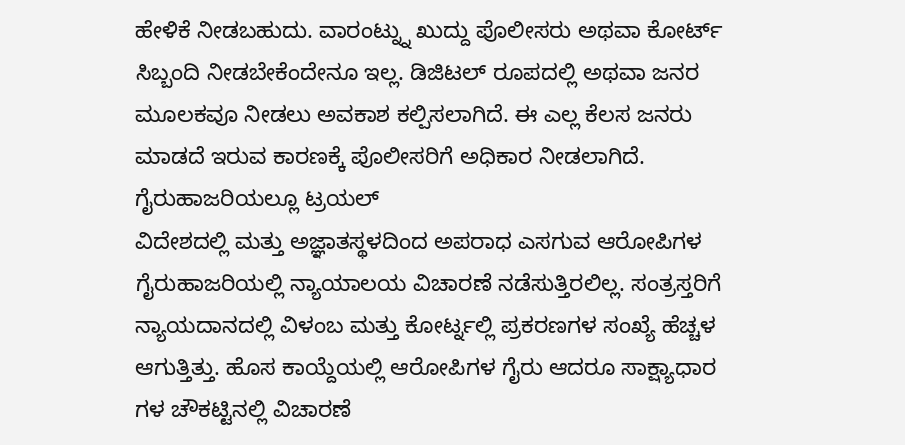ಹೇಳಿಕೆ ನೀಡಬಹುದು. ವಾರಂಟ್ನ್ನು ಖುದ್ದು ಪೊಲೀಸರು ಅಥವಾ ಕೋರ್ಟ್ ಸಿಬ್ಬಂದಿ ನೀಡಬೇಕೆಂದೇನೂ ಇಲ್ಲ. ಡಿಜಿಟಲ್ ರೂಪದಲ್ಲಿ ಅಥವಾ ಜನರ ಮೂಲಕವೂ ನೀಡಲು ಅವಕಾಶ ಕಲ್ಪಿಸಲಾಗಿದೆ. ಈ ಎಲ್ಲ ಕೆಲಸ ಜನರು ಮಾಡದೆ ಇರುವ ಕಾರಣಕ್ಕೆ ಪೊಲೀಸರಿಗೆ ಅಧಿಕಾರ ನೀಡಲಾಗಿದೆ.
ಗೈರುಹಾಜರಿಯಲ್ಲೂ ಟ್ರಯಲ್
ವಿದೇಶದಲ್ಲಿ ಮತ್ತು ಅಜ್ಞಾತಸ್ಥಳದಿಂದ ಅಪರಾಧ ಎಸಗುವ ಆರೋಪಿಗಳ ಗೈರುಹಾಜರಿಯಲ್ಲಿ ನ್ಯಾಯಾಲಯ ವಿಚಾರಣೆ ನಡೆಸುತ್ತಿರಲಿಲ್ಲ. ಸಂತ್ರಸ್ತರಿಗೆ ನ್ಯಾಯದಾನದಲ್ಲಿ ವಿಳಂಬ ಮತ್ತು ಕೋರ್ಟ್ನಲ್ಲಿ ಪ್ರಕರಣಗಳ ಸಂಖ್ಯೆ ಹೆಚ್ಚಳ ಆಗುತ್ತಿತ್ತು. ಹೊಸ ಕಾಯ್ದೆಯಲ್ಲಿ ಆರೋಪಿಗಳ ಗೈರು ಆದರೂ ಸಾಕ್ಷ್ಯಾಧಾರ ಗಳ ಚೌಕಟ್ಟಿನಲ್ಲಿ ವಿಚಾರಣೆ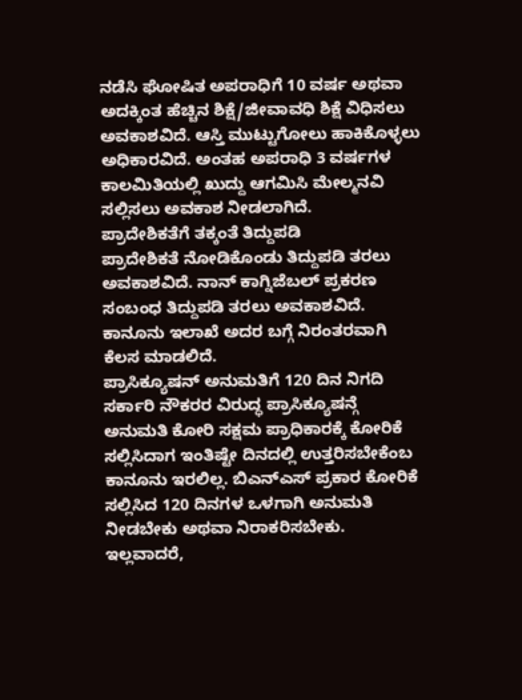ನಡೆಸಿ ಘೋಷಿತ ಅಪರಾಧಿಗೆ 10 ವರ್ಷ ಅಥವಾ ಅದಕ್ಕಿಂತ ಹೆಚ್ಚಿನ ಶಿಕ್ಷೆ/ಜೀವಾವಧಿ ಶಿಕ್ಷೆ ವಿಧಿಸಲು ಅವಕಾಶವಿದೆ. ಆಸ್ತಿ ಮುಟ್ಟುಗೋಲು ಹಾಕಿಕೊಳ್ಳಲು ಅಧಿಕಾರವಿದೆ. ಅಂತಹ ಅಪರಾಧಿ 3 ವರ್ಷಗಳ ಕಾಲಮಿತಿಯಲ್ಲಿ ಖುದ್ದು ಆಗಮಿಸಿ ಮೇಲ್ಮನವಿ ಸಲ್ಲಿಸಲು ಅವಕಾಶ ನೀಡಲಾಗಿದೆ.
ಪ್ರಾದೇಶಿಕತೆಗೆ ತಕ್ಕಂತೆ ತಿದ್ದುಪಡಿ
ಪ್ರಾದೇಶಿಕತೆ ನೋಡಿಕೊಂಡು ತಿದ್ದುಪಡಿ ತರಲು ಅವಕಾಶವಿದೆ. ನಾನ್ ಕಾಗ್ನಿಜೆಬಲ್ ಪ್ರಕರಣ ಸಂಬಂಧ ತಿದ್ದುಪಡಿ ತರಲು ಅವಕಾಶವಿದೆ. ಕಾನೂನು ಇಲಾಖೆ ಅದರ ಬಗ್ಗೆ ನಿರಂತರವಾಗಿ ಕೆಲಸ ಮಾಡಲಿದೆ.
ಪ್ರಾಸಿಕ್ಯೂಷನ್ ಅನುಮತಿಗೆ 120 ದಿನ ನಿಗದಿ
ಸರ್ಕಾರಿ ನೌಕರರ ವಿರುದ್ಧ ಪ್ರಾಸಿಕ್ಯೂಷನ್ಗೆ ಅನುಮತಿ ಕೋರಿ ಸಕ್ಷಮ ಪ್ರಾಧಿಕಾರಕ್ಕೆ ಕೋರಿಕೆ ಸಲ್ಲಿಸಿದಾಗ ಇಂತಿಷ್ಟೇ ದಿನದಲ್ಲಿ ಉತ್ತರಿಸಬೇಕೆಂಬ ಕಾನೂನು ಇರಲಿಲ್ಲ. ಬಿಎನ್ಎಸ್ ಪ್ರಕಾರ ಕೋರಿಕೆ ಸಲ್ಲಿಸಿದ 120 ದಿನಗಳ ಒಳಗಾಗಿ ಅನುಮತಿ ನೀಡಬೇಕು ಅಥವಾ ನಿರಾಕರಿಸಬೇಕು. ಇಲ್ಲವಾದರೆ,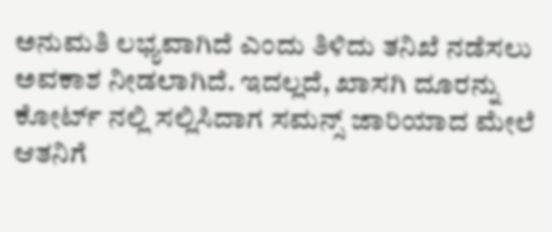ಅನುಮತಿ ಲಭ್ಯವಾಗಿದೆ ಎಂದು ತಿಳಿದು ತನಿಖೆ ನಡೆಸಲು ಅವಕಾಶ ನೀಡಲಾಗಿದೆ. ಇದಲ್ಲದೆ, ಖಾಸಗಿ ದೂರನ್ನು ಕೋರ್ಟ್ ನಲ್ಲಿ ಸಲ್ಲಿಸಿದಾಗ ಸಮನ್ಸ್ ಜಾರಿಯಾದ ಮೇಲೆ ಆತನಿಗೆ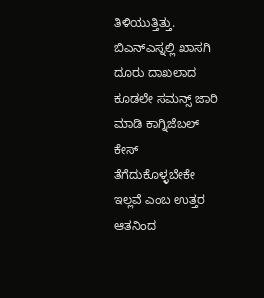ತಿಳಿಯುತ್ತಿತ್ತು. ಬಿಎನ್ಎಸ್ನಲ್ಲಿ ಖಾಸಗಿ ದೂರು ದಾಖಲಾದ ಕೂಡಲೇ ಸಮನ್ಸ್ ಜಾರಿ ಮಾಡಿ ಕಾಗ್ನಿಜೆಬಲ್ ಕೇಸ್ ತೆಗೆದುಕೊಳ್ಳಬೇಕೇ ಇಲ್ಲವೆ ಎಂಬ ಉತ್ತರ ಆತನಿಂದ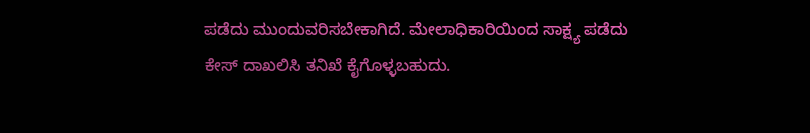ಪಡೆದು ಮುಂದುವರಿಸಬೇಕಾಗಿದೆ. ಮೇಲಾಧಿಕಾರಿಯಿಂದ ಸಾಕ್ಷ್ಯ ಪಡೆದು ಕೇಸ್ ದಾಖಲಿಸಿ ತನಿಖೆ ಕೈಗೊಳ್ಳಬಹುದು.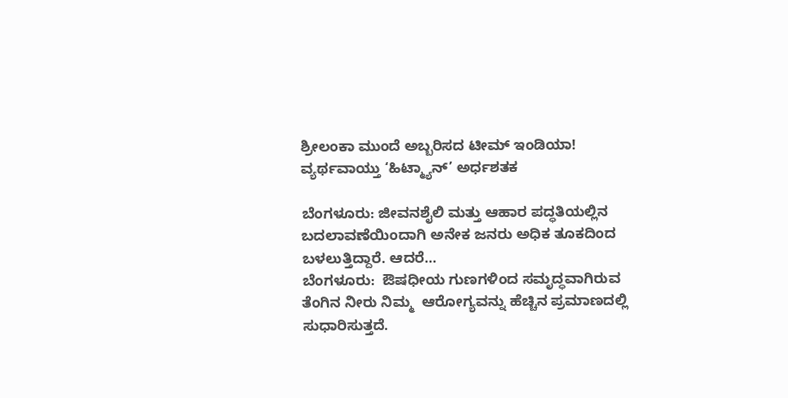ಶ್ರೀಲಂಕಾ ಮುಂದೆ ಅಬ್ಬರಿಸದ ಟೀಮ್ ಇಂಡಿಯಾ! ವ್ಯರ್ಥವಾಯ್ತು ‘ಹಿಟ್ಮ್ಯಾನ್’ ಅರ್ಧಶತಕ

ಬೆಂಗಳೂರು: ಜೀವನಶೈಲಿ ಮತ್ತು ಆಹಾರ ಪದ್ಧತಿಯಲ್ಲಿನ ಬದಲಾವಣೆಯಿಂದಾಗಿ ಅನೇಕ ಜನರು ಅಧಿಕ ತೂಕದಿಂದ ಬಳಲುತ್ತಿದ್ದಾರೆ. ಆದರೆ…
ಬೆಂಗಳೂರು:  ಔಷಧೀಯ ಗುಣಗಳಿಂದ ಸಮೃದ್ಧವಾಗಿರುವ ತೆಂಗಿನ ನೀರು ನಿಮ್ಮ  ಆರೋಗ್ಯವನ್ನು ಹೆಚ್ಚಿನ ಪ್ರಮಾಣದಲ್ಲಿ ಸುಧಾರಿಸುತ್ತದೆ.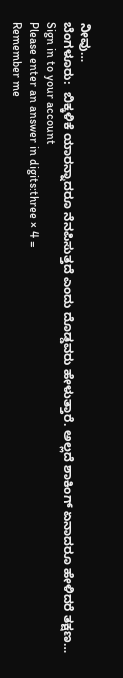ನೀವು…
ಬೆಂಗಳೂರು:  ಬಿಕ್ಕಳಿಕೆ ಯಾರನ್ನಾದರೂ ನೆನಪಿಸುತ್ತದೆ ಎಂದು ದೊಡ್ಡವರು ಹೇಳುತ್ತಾರೆ. ಅಲ್ಲದೆ ಶಾಕಿಂಗ್ ಏನಾದರೂ ಹೇಳಿದರೆ ತಕ್ಷಣ…
Sign in to your account
Please enter an answer in digits:three × 4 =
Remember me